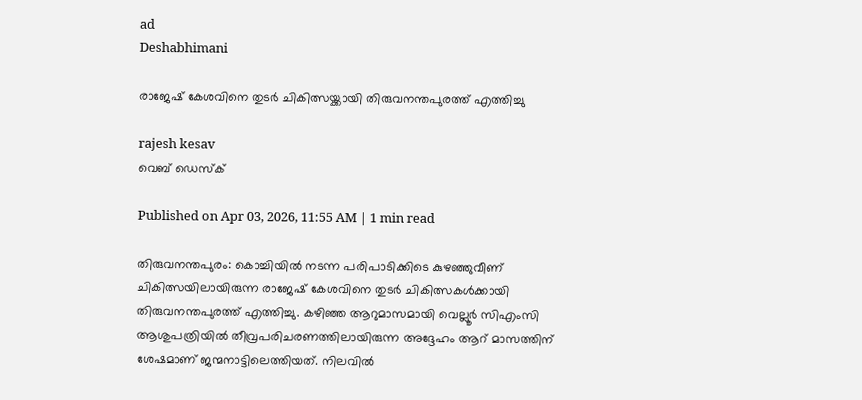ad
Deshabhimani

രാജേഷ് കേശവിനെ തുടർ ചികിത്സയ്ക്കായി തിരുവനന്തപുരത്ത് എത്തിച്ചു

rajesh kesav
വെബ് ഡെസ്ക്

Published on Apr 03, 2026, 11:55 AM | 1 min read

തിരുവനന്തപുരം: കൊച്ചിയിൽ നടന്ന പരിപാടിക്കിടെ കുഴഞ്ഞുവീണ് ചികിത്സയിലായിരുന്ന രാജേഷ് കേശവിനെ തുടർ ചികിത്സകൾക്കായി തിരുവനന്തപുരത്ത് എത്തിച്ചു. കഴിഞ്ഞ ആറുമാസമായി വെല്ലൂർ സിഎംസി ആശുപത്രിയിൽ തീവ്രപരിചരണത്തിലായിരുന്ന അദ്ദേഹം ആറ് മാസത്തിന് ശേഷമാണ് ജന്മനാട്ടിലെത്തിയത്. നിലവിൽ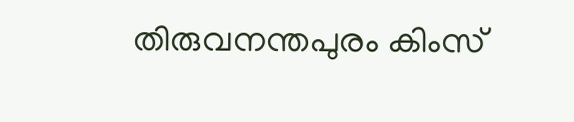തിരുവനന്തപുരം കിംസ്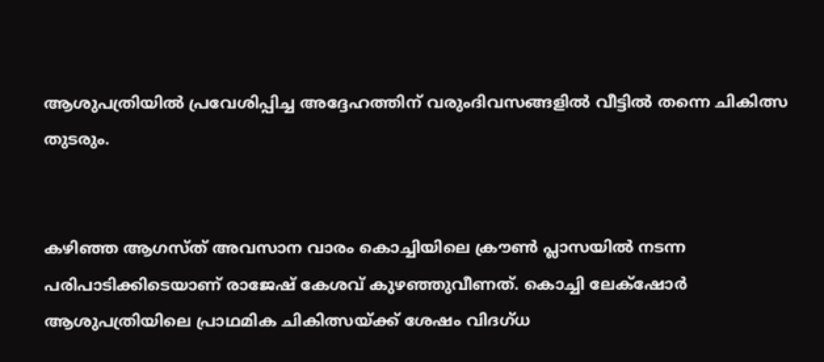ആശുപത്രിയിൽ പ്രവേശിപ്പിച്ച അദ്ദേഹത്തിന് വരുംദിവസങ്ങളിൽ വീട്ടിൽ തന്നെ ചികിത്സ തുടരും.


കഴിഞ്ഞ ആഗസ്ത് അവസാന വാരം കൊച്ചിയിലെ ക്രൗൺ പ്ലാസയിൽ നടന്ന പരിപാടിക്കിടെയാണ് രാജേഷ് കേശവ് കുഴഞ്ഞുവീണത്. കൊച്ചി ലേക്‌ഷോർ ആശുപത്രിയിലെ പ്രാഥമിക ചികിത്സയ്ക്ക് ശേഷം വിദഗ്ധ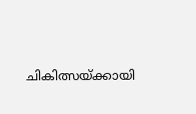ചികിത്സയ്ക്കായി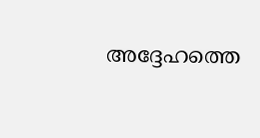അദ്ദേഹത്തെ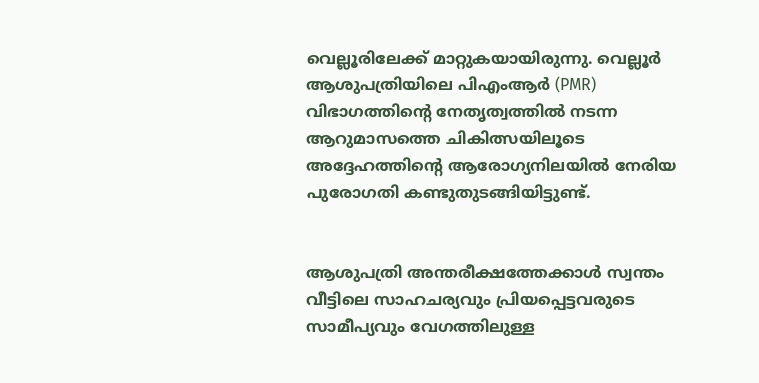വെല്ലൂരിലേക്ക് മാറ്റുകയായിരുന്നു. വെല്ലൂർ ആശുപത്രിയിലെ പിഎംആർ (PMR) വിഭാഗത്തിന്റെ നേതൃത്വത്തിൽ നടന്ന ആറുമാസത്തെ ചികിത്സയിലൂടെ അദ്ദേഹത്തിന്റെ ആരോഗ്യനിലയിൽ നേരിയ പുരോഗതി കണ്ടുതുടങ്ങിയിട്ടുണ്ട്.


ആശുപത്രി അന്തരീക്ഷത്തേക്കാൾ സ്വന്തം വീട്ടിലെ സാഹചര്യവും പ്രിയപ്പെട്ടവരുടെ സാമീപ്യവും വേഗത്തിലുള്ള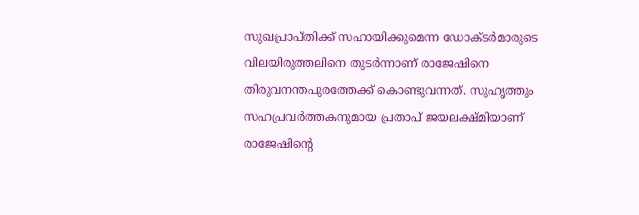സുഖപ്രാപ്തിക്ക് സഹായിക്കുമെന്ന ഡോക്ടർമാരുടെ വിലയിരുത്തലിനെ തുടർന്നാണ് രാജേഷിനെ തിരുവനന്തപുരത്തേക്ക് കൊണ്ടുവന്നത്. സുഹൃത്തും സഹപ്രവർത്തകനുമായ പ്രതാപ് ജയലക്ഷ്മിയാണ് രാജേഷിന്റെ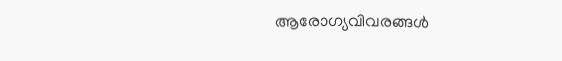ആരോഗ്യവിവരങ്ങൾ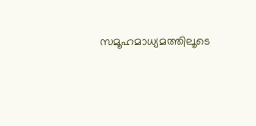സമൂഹമാധ്യമത്തിലൂടെ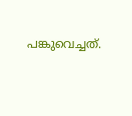പങ്കുവെച്ചത്.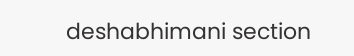deshabhimani section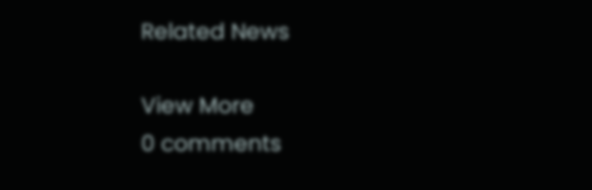Related News

View More
0 comments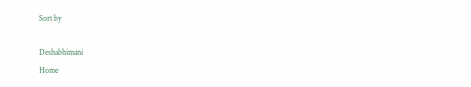Sort by

Deshabhimani
Home